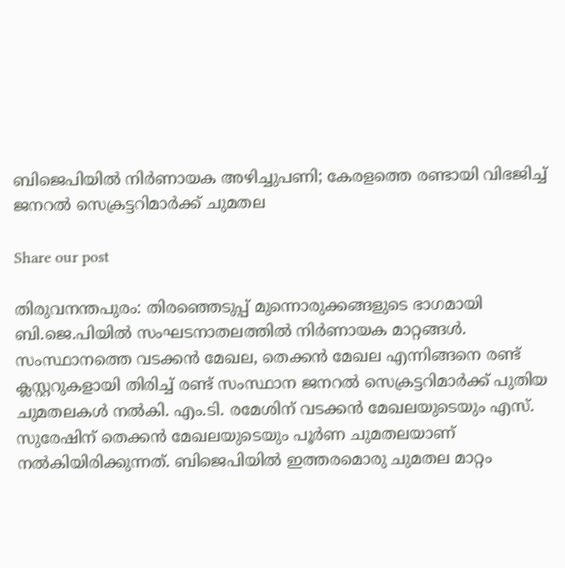ബിജെപിയിൽ നിർണായക അഴിച്ചുപണി; കേരളത്തെ രണ്ടായി വിഭജിച്ച് ജനറൽ സെക്രട്ടറിമാർക്ക് ചുമതല

Share our post

തിരുവനന്തപുരം: തിരഞ്ഞെടുപ്പ് മുന്നൊരുക്കങ്ങളുടെ ഭാഗമായി ബി.ജെ.പിയിൽ സംഘടനാതലത്തിൽ നിർണായക മാറ്റങ്ങൾ. സംസ്ഥാനത്തെ വടക്കൻ മേഖല, തെക്കൻ മേഖല എന്നിങ്ങനെ രണ്ട് ക്ലസ്റ്ററുകളായി തിരിച്ച് രണ്ട് സംസ്ഥാന ജനറൽ സെക്രട്ടറിമാർക്ക് പുതിയ ചുമതലകൾ നൽകി. എം.ടി. രമേശിന് വടക്കൻ മേഖലയുടെയും എസ്. സുരേഷിന് തെക്കൻ മേഖലയുടെയും പൂർണ ചുമതലയാണ് നൽകിയിരിക്കുന്നത്. ബിജെപിയിൽ ഇത്തരമൊരു ചുമതല മാറ്റം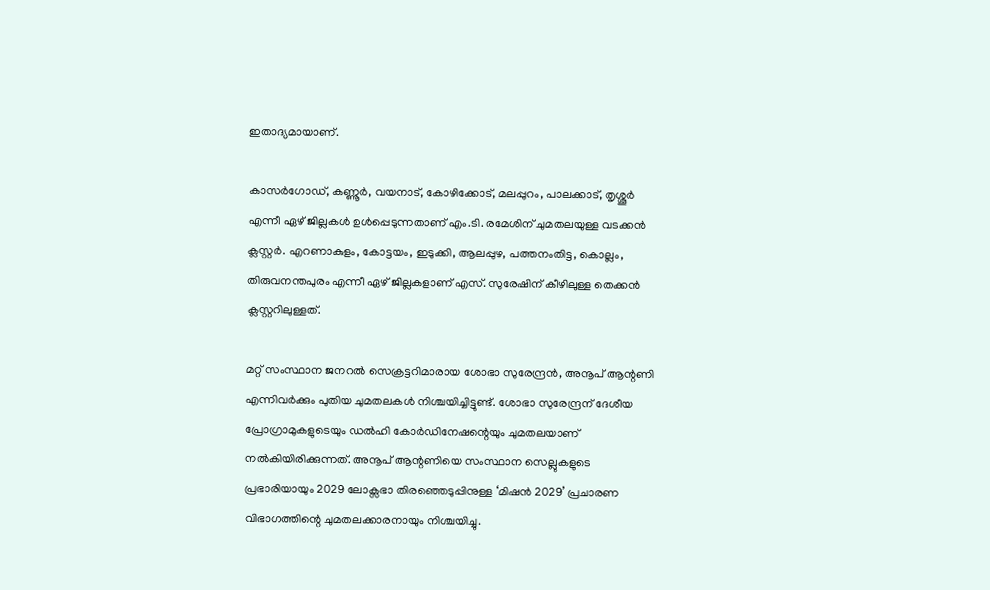ഇതാദ്യമായാണ്.

കാസർഗോഡ്, കണ്ണൂർ, വയനാട്, കോഴിക്കോട്, മലപ്പുറം, പാലക്കാട്, തൃശ്ശൂർ എന്നീ ഏഴ് ജില്ലകൾ ഉൾപ്പെടുന്നതാണ് എം.ടി. രമേശിന് ചുമതലയുള്ള വടക്കൻ ക്ലസ്റ്റർ. എറണാകുളം, കോട്ടയം, ഇടുക്കി, ആലപ്പുഴ, പത്തനംതിട്ട, കൊല്ലം, തിരുവനന്തപുരം എന്നീ ഏഴ് ജില്ലകളാണ് എസ്. സുരേഷിന് കീഴിലുള്ള തെക്കൻ ക്ലസ്റ്ററിലുള്ളത്.

മറ്റ് സംസ്ഥാന ജനറൽ സെക്രട്ടറിമാരായ ശോഭാ സുരേന്ദ്രൻ, അനൂപ് ആന്റണി എന്നിവർക്കും പുതിയ ചുമതലകൾ നിശ്ചയിച്ചിട്ടുണ്ട്. ശോഭാ സുരേന്ദ്രന് ദേശീയ പ്രോഗ്രാമുകളുടെയും ഡൽഹി കോർഡിനേഷന്റെയും ചുമതലയാണ് നൽകിയിരിക്കുന്നത്. അനൂപ് ആന്റണിയെ സംസ്ഥാന സെല്ലുകളുടെ പ്രഭാരിയായും 2029 ലോക്സഭാ തിരഞ്ഞെടുപ്പിനുള്ള ‘മിഷൻ 2029’ പ്രചാരണ വിഭാഗത്തിന്റെ ചുമതലക്കാരനായും നിശ്ചയിച്ചു.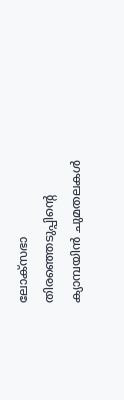ലോക്സഭാ തിരഞ്ഞെടുപ്പിന്റെ ക്യാമ്പയിൻ ചുമതലകൾ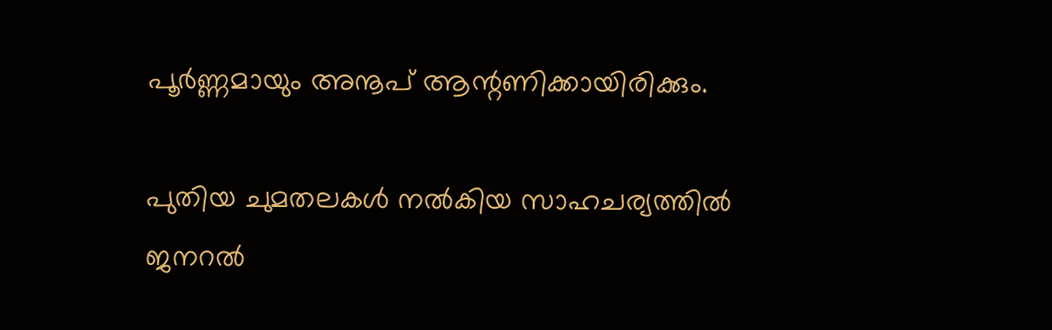പൂർണ്ണമായും അനൂപ് ആന്റണിക്കായിരിക്കും.

പുതിയ ചുമതലകൾ നൽകിയ സാഹചര്യത്തിൽ ജനറൽ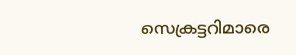സെക്രട്ടറിമാരെ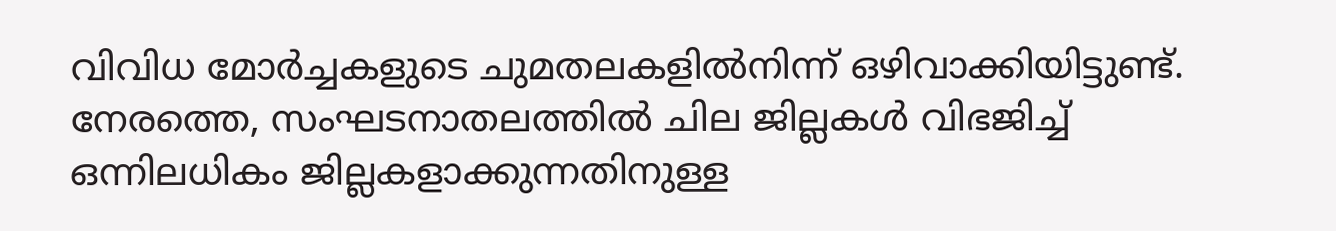വിവിധ മോർച്ചകളുടെ ചുമതലകളിൽനിന്ന് ഒഴിവാക്കിയിട്ടുണ്ട്. നേരത്തെ, സംഘടനാതലത്തിൽ ചില ജില്ലകൾ വിഭജിച്ച് ഒന്നിലധികം ജില്ലകളാക്കുന്നതിനുള്ള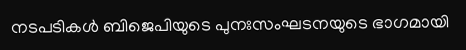നടപടികൾ ബിജെപിയുടെ പുനഃസംഘടനയുടെ ഭാഗമായി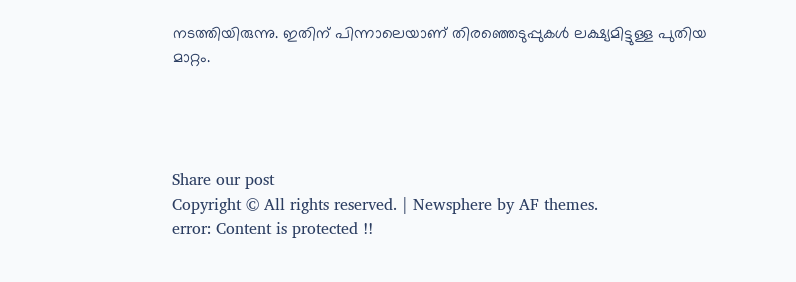നടത്തിയിരുന്നു. ഇതിന് പിന്നാലെയാണ് തിരഞ്ഞെടുപ്പുകൾ ലക്ഷ്യമിട്ടുള്ള പുതിയ മാറ്റം.




Share our post
Copyright © All rights reserved. | Newsphere by AF themes.
error: Content is protected !!